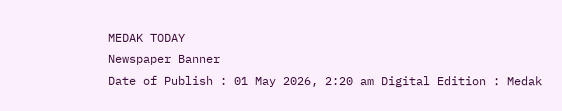MEDAK TODAY
Newspaper Banner
Date of Publish : 01 May 2026, 2:20 am Digital Edition : Medak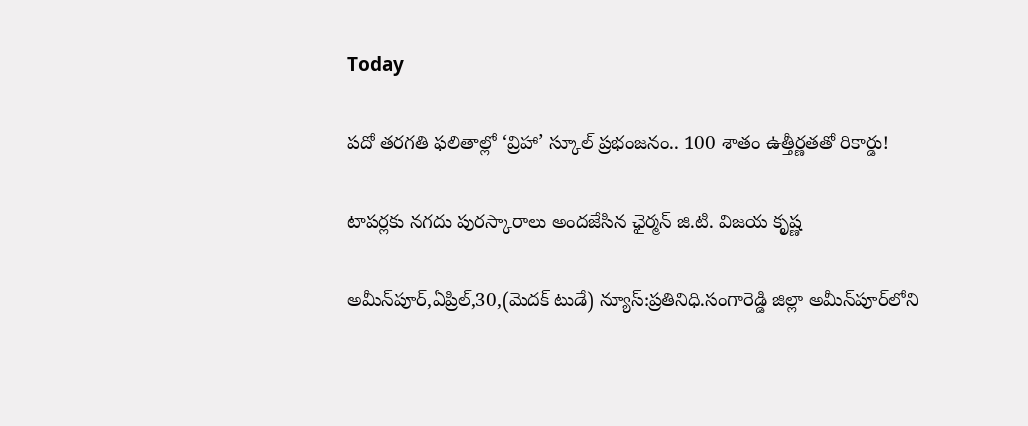Today

పదో తరగతి ఫలితాల్లో ‘వ్రిహా’ స్కూల్ ప్రభంజనం.. 100 శాతం ఉత్తీర్ణతతో రికార్డు!

టాపర్లకు నగదు పురస్కారాలు అందజేసిన ఛైర్మన్ జి.టి. విజయ కృష్ణ

అమీన్‌పూర్,ఏప్రిల్,30,(మెదక్ టుడే) న్యూస్:ప్రతినిధి.సంగారెడ్డి జిల్లా అమీన్‌పూర్‌లోని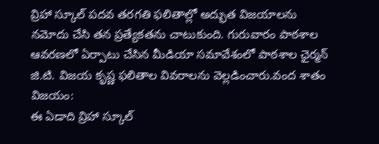వ్రిహా స్కూల్ పదవ తరగతి ఫలితాల్లో అద్భుత విజయాలను నమోదు చేసి తన ప్రత్యేకతను చాటుకుంది. గురువారం పాఠశాల ఆవరణలో ఏర్పాటు చేసిన మీడియా సమావేశంలో పాఠశాల ఛైర్మన్ జి.టి. విజయ కృష్ణ ఫలితాల వివరాలను వెల్లడించారు.వంద శాతం విజయం:
ఈ ఏడాది వ్రిహా స్కూల్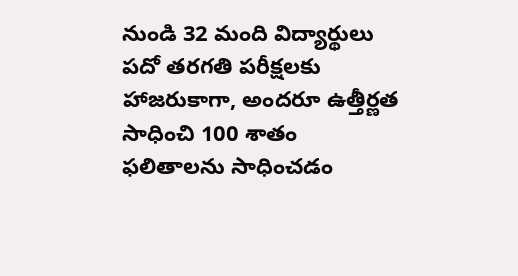నుండి 32 మంది విద్యార్థులు పదో తరగతి పరీక్షలకు హాజరుకాగా, అందరూ ఉత్తీర్ణత సాధించి 100 శాతం ఫలితాలను సాధించడం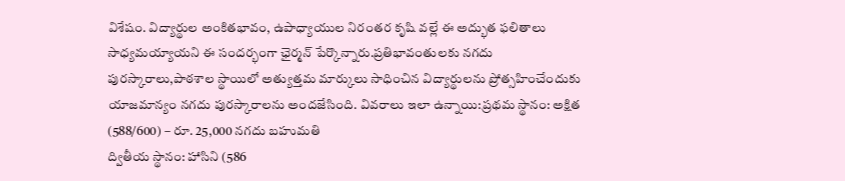విశేషం. విద్యార్థుల అంకితభావం, ఉపాధ్యాయుల నిరంతర కృషి వల్లే ఈ అద్భుత ఫలితాలు సాధ్యమయ్యాయని ఈ సందర్భంగా ఛైర్మన్ పేర్కొన్నారు.ప్రతిభావంతులకు నగదు పురస్కారాలు,పాఠశాల స్థాయిలో అత్యుత్తమ మార్కులు సాధించిన విద్యార్థులను ప్రోత్సహించేందుకు యాజమాన్యం నగదు పురస్కారాలను అందజేసింది. వివరాలు ఇలా ఉన్నాయి:ప్రథమ స్థానం: అక్షిత (588/600) – రూ. 25,000 నగదు బహుమతి
ద్వితీయ స్థానం: హాసిని (586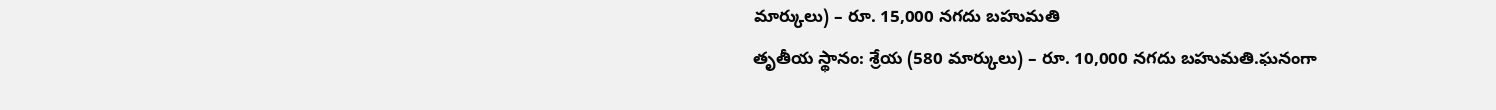మార్కులు) – రూ. 15,000 నగదు బహుమతి
తృతీయ స్థానం: శ్రేయ (580 మార్కులు) – రూ. 10,000 నగదు బహుమతి.ఘనంగా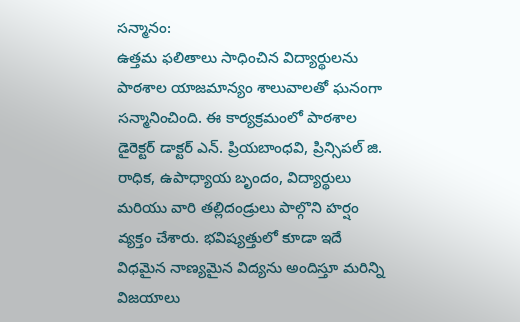సన్మానం:
ఉత్తమ ఫలితాలు సాధించిన విద్యార్థులను పాఠశాల యాజమాన్యం శాలువాలతో ఘనంగా సన్మానించింది. ఈ కార్యక్రమంలో పాఠశాల డైరెక్టర్ డాక్టర్ ఎన్. ప్రియబాంధవి, ప్రిన్సిపల్ జి. రాధిక, ఉపాధ్యాయ బృందం, విద్యార్థులు మరియు వారి తల్లిదండ్రులు పాల్గొని హర్షం వ్యక్తం చేశారు. భవిష్యత్తులో కూడా ఇదే విధమైన నాణ్యమైన విద్యను అందిస్తూ మరిన్ని విజయాలు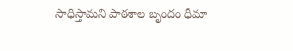సాధిస్తామని పాఠశాల బృందం ధీమా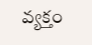వ్యక్తం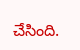చేసింది.